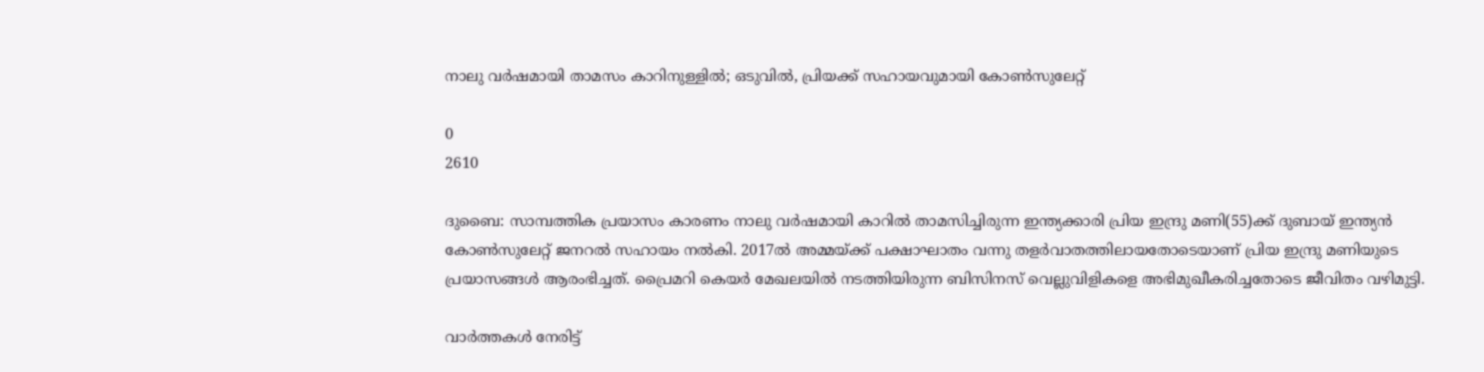നാലു വർഷമായി താമസം കാറിനുള്ളിൽ; ഒടുവിൽ, പ്രിയക്ക് സഹായവുമായി കോൺസുലേറ്റ്

0
2610

ദുബൈ: സാമ്പത്തിക പ്രയാസം കാരണം നാലു വർഷമായി കാറിൽ താമസിച്ചിരുന്ന ഇന്ത്യക്കാരി പ്രിയ ഇന്ദ്രു മണി(55)ക്ക് ദുബായ് ഇന്ത്യൻ കോൺസുലേറ്റ് ജനറൽ സഹായം നൽകി. 2017ൽ അമ്മയ്ക്ക് പക്ഷാഘാതം വന്നു തളർവാതത്തിലായതോടെയാണ് പ്രിയ ഇന്ദ്രു മണിയുടെ പ്രയാസങ്ങൾ ആരംഭിച്ചത്. പ്രൈമറി കെയർ മേഖലയിൽ നടത്തിയിരുന്ന ബിസിനസ് വെല്ലുവിളികളെ അഭിമുഖീകരിച്ചതോടെ ജീവിതം വഴിമുട്ടി.

വാർത്തകൾ നേരിട്ട്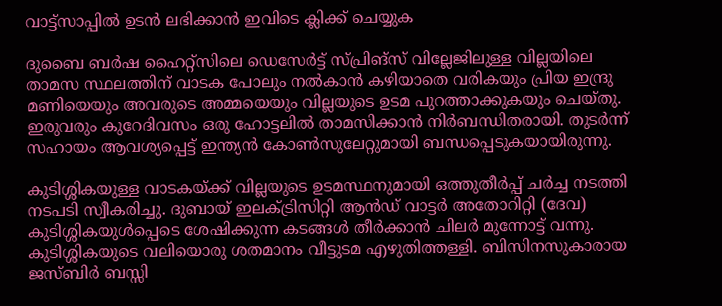വാട്ട്സാപ്പിൽ ഉടൻ ലഭിക്കാൻ ഇവിടെ ക്ലിക്ക് ചെയ്യുക

ദുബൈ ബർഷ ഹൈറ്റ്‌സിലെ ഡെസേർട്ട് സ്പ്രിങ്സ് വില്ലേജിലുള്ള വില്ലയിലെ താമസ സ്ഥലത്തിന് വാടക പോലും നൽകാൻ കഴിയാതെ വരികയും പ്രിയ ഇന്ദ്രു മണിയെയും അവരുടെ അമ്മയെയും വില്ലയുടെ ഉടമ പുറത്താക്കുകയും ചെയ്തു. ഇരുവരും കുറേദിവസം ഒരു ഹോട്ടലിൽ താമസിക്കാൻ നിർബന്ധിതരായി. തുടർന്ന് സഹായം ആവശ്യപ്പെട്ട് ഇന്ത്യൻ കോൺസുലേറ്റുമായി ബന്ധപ്പെടുകയായിരുന്നു.

കുടിശ്ശികയുള്ള വാടകയ്ക്ക് വില്ലയുടെ ഉടമസ്ഥനുമായി ഒത്തുതീർപ്പ് ചർച്ച നടത്തി നടപടി സ്വീകരിച്ചു. ദുബായ് ഇലക്‌ട്രിസിറ്റി ആൻഡ് വാട്ടർ അതോറിറ്റി (ദേവ) കുടിശ്ശികയുൾപ്പെടെ ശേഷിക്കുന്ന കടങ്ങൾ തീർക്കാൻ ചിലർ മുന്നോട്ട് വന്നു. കുടിശ്ശികയുടെ വലിയൊരു ശതമാനം വീട്ടുടമ എഴുതിത്തള്ളി. ബിസിനസുകാരായ ജസ്ബിർ ബസ്സി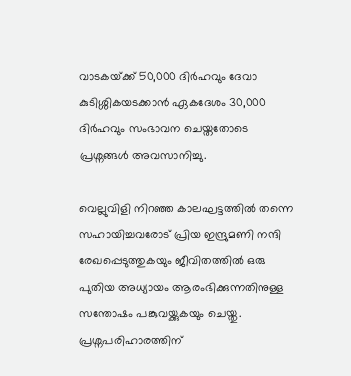വാടകയ്‌ക്ക് 50,000 ദിർഹവും ദേവാ കുടിശ്ശികയടക്കാൻ ഏകദേശം 30,000 ദിർഹവും സംഭാവന ചെയ്തതോടെ പ്രശ്നങ്ങൾ അവസാനിച്ചു.

വെല്ലുവിളി നിറഞ്ഞ കാലഘട്ടത്തിൽ തന്നെ സഹായിച്ചവരോട് പ്രിയ ഇന്ദ്രുമണി നന്ദി രേഖപ്പെടുത്തുകയും ജീവിതത്തിൽ ഒരു പുതിയ അധ്യായം ആരംഭിക്കുന്നതിനുള്ള സന്തോഷം പങ്കുവയ്ക്കുകയും ചെയ്തു. പ്രശ്നപരിഹാരത്തിന്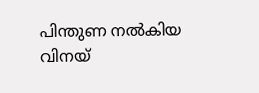പിന്തുണ നൽകിയ വിനയ്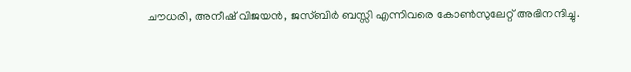ചൗധരി, അനീഷ് വിജയൻ, ജസ്ബിർ ബസ്സി എന്നിവരെ കോൺസുലേറ്റ് അഭിനന്ദിച്ചു.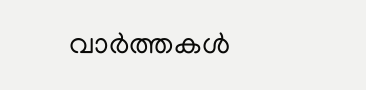വാർത്തകൾ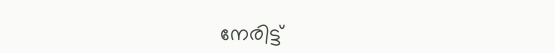നേരിട്ട്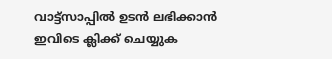വാട്ട്സാപ്പിൽ ഉടൻ ലഭിക്കാൻ ഇവിടെ ക്ലിക്ക് ചെയ്യുക